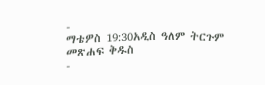-
ማቴዎስ 19:30አዲስ ዓለም ትርጉም መጽሐፍ ቅዱስ
-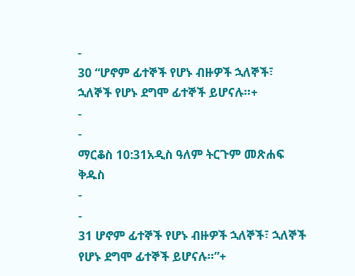-
30 “ሆኖም ፊተኞች የሆኑ ብዙዎች ኋለኞች፣ ኋለኞች የሆኑ ደግሞ ፊተኞች ይሆናሉ።+
-
-
ማርቆስ 10:31አዲስ ዓለም ትርጉም መጽሐፍ ቅዱስ
-
-
31 ሆኖም ፊተኞች የሆኑ ብዙዎች ኋለኞች፣ ኋለኞች የሆኑ ደግሞ ፊተኞች ይሆናሉ።”+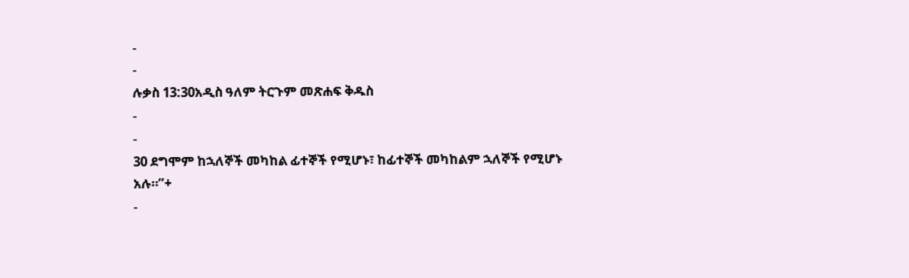-
-
ሉቃስ 13:30አዲስ ዓለም ትርጉም መጽሐፍ ቅዱስ
-
-
30 ደግሞም ከኋለኞች መካከል ፊተኞች የሚሆኑ፣ ከፊተኞች መካከልም ኋለኞች የሚሆኑ አሉ።”+
-